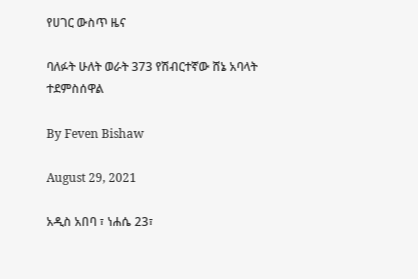የሀገር ውስጥ ዜና

ባለፉት ሁለት ወራት 373 የሽብርተኛው ሸኔ አባላት ተደምስሰዋል

By Feven Bishaw

August 29, 2021

አዲስ አበባ ፣ ነሐሴ 23፣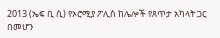2013 (ኤፍ ቢ ሲ) የኦሮሚያ ፖሊስ ከሌሎች የጸጥታ አካላት ጋር በመሆን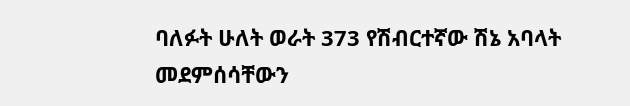ባለፉት ሁለት ወራት 373 የሽብርተኛው ሽኔ አባላት መደምሰሳቸውን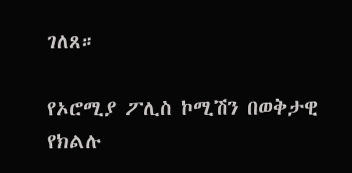ገለጸ።

የኦሮሚያ ፖሊስ ኮሚሽን በወቅታዊ የክልሉ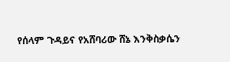የሰላም ጉዳይና የአሸባሪው ሸኔ እንቅስቃሴን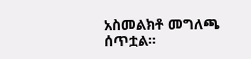አስመልክቶ መግለጫ ሰጥቷል።